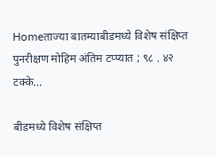Homeताज्या बातम्याबीडमध्ये विशेष संक्षिप्त पुनरीक्षण मोहिम अंतिम टप्प्यात ; ९८ . ४२ टक्के...

बीडमध्ये विशेष संक्षिप्त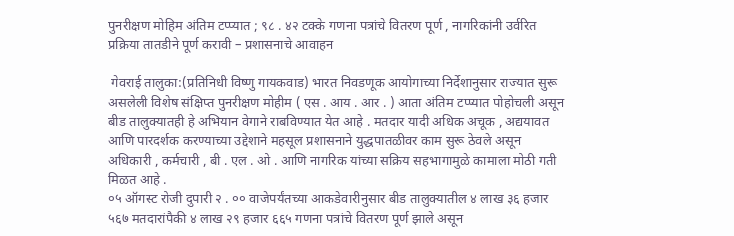पुनरीक्षण मोहिम अंतिम टप्प्यात ; ९८ . ४२ टक्के गणना पत्रांचे वितरण पूर्ण , नागरिकांनी उर्वरित प्रक्रिया तातडीने पूर्ण करावी – प्रशासनाचे आवाहन

 गेवराई तालुका:(प्रतिनिधी विष्णु गायकवाड) भारत निवडणूक आयोगाच्या निर्देशानुसार राज्यात सुरू असलेली विशेष संक्षिप्त पुनरीक्षण मोहीम ( एस . आय . आर . ) आता अंतिम टप्प्यात पोहोचली असून बीड तालुक्यातही हे अभियान वेगाने राबविण्यात येत आहे . मतदार यादी अधिक अचूक , अद्ययावत आणि पारदर्शक करण्याच्या उद्देशाने महसूल प्रशासनाने युद्धपातळीवर काम सुरू ठेवले असून अधिकारी , कर्मचारी , बी . एल . ओ . आणि नागरिक यांच्या सक्रिय सहभागामुळे कामाला मोठी गती मिळत आहे .
०५ ऑगस्ट रोजी दुपारी २ . ०० वाजेपर्यंतच्या आकडेवारीनुसार बीड तालुक्यातील ४ लाख ३६ हजार ५६७ मतदारांपैकी ४ लाख २९ हजार ६६५ गणना पत्रांचे वितरण पूर्ण झाले असून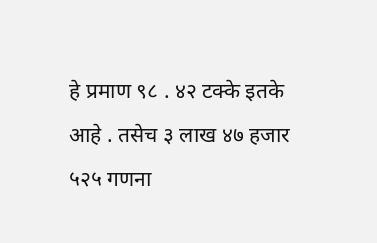हे प्रमाण ९८ . ४२ टक्के इतके आहे . तसेच ३ लाख ४७ हजार ५२५ गणना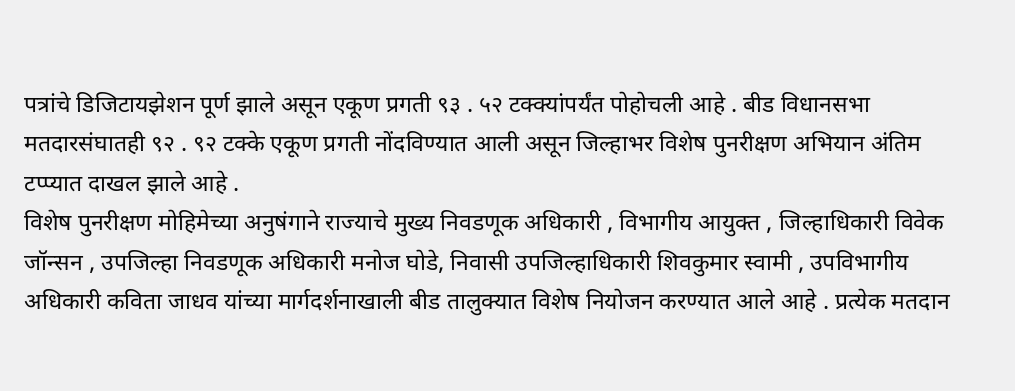पत्रांचे डिजिटायझेशन पूर्ण झाले असून एकूण प्रगती ९३ . ५२ टक्क्यांपर्यंत पोहोचली आहे . बीड विधानसभा मतदारसंघातही ९२ . ९२ टक्के एकूण प्रगती नोंदविण्यात आली असून जिल्हाभर विशेष पुनरीक्षण अभियान अंतिम टप्प्यात दाखल झाले आहे .
विशेष पुनरीक्षण मोहिमेच्या अनुषंगाने राज्याचे मुख्य निवडणूक अधिकारी , विभागीय आयुक्त , जिल्हाधिकारी विवेक जॉन्सन , उपजिल्हा निवडणूक अधिकारी मनोज घोडे, निवासी उपजिल्हाधिकारी शिवकुमार स्वामी , उपविभागीय अधिकारी कविता जाधव यांच्या मार्गदर्शनाखाली बीड तालुक्यात विशेष नियोजन करण्यात आले आहे . प्रत्येक मतदान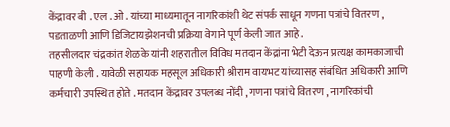केंद्रावर बी . एल . ओ . यांच्या माध्यमातून नागरिकांशी थेट संपर्क साधून गणना पत्रांचे वितरण , पडताळणी आणि डिजिटायझेशनची प्रक्रिया वेगाने पूर्ण केली जात आहे .
तहसीलदार चंद्रकांत शेळके यांनी शहरातील विविध मतदान केंद्रांना भेटी देऊन प्रत्यक्ष कामकाजाची पाहणी केली . यावेळी सहायक महसूल अधिकारी श्रीराम वायभट यांच्यासह संबंधित अधिकारी आणि कर्मचारी उपस्थित होते . मतदान केंद्रावर उपलब्ध नोंदी , गणना पत्रांचे वितरण , नागरिकांची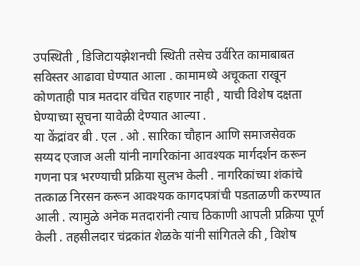उपस्थिती , डिजिटायझेशनची स्थिती तसेच उर्वरित कामाबाबत सविस्तर आढावा घेण्यात आला . कामामध्ये अचूकता राखून कोणताही पात्र मतदार वंचित राहणार नाही , याची विशेष दक्षता घेण्याच्या सूचना यावेळी देण्यात आल्या .
या केंद्रांवर बी . एल . ओ . सारिका चौहान आणि समाजसेवक सय्यद एजाज अली यांनी नागरिकांना आवश्यक मार्गदर्शन करून गणना पत्र भरण्याची प्रक्रिया सुलभ केली . नागरिकांच्या शंकांचे तत्काळ निरसन करून आवश्यक कागदपत्रांची पडताळणी करण्यात आली . त्यामुळे अनेक मतदारांनी त्याच ठिकाणी आपली प्रक्रिया पूर्ण केली . तहसीलदार चंद्रकांत शेळके यांनी सांगितले की , विशेष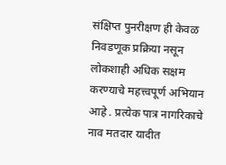संक्षिप्त पुनरीक्षण ही केवळ निवडणूक प्रक्रिया नसून लोकशाही अधिक सक्षम करण्याचे महत्त्वपूर्ण अभियान आहे . प्रत्येक पात्र नागरिकाचे नाव मतदार यादीत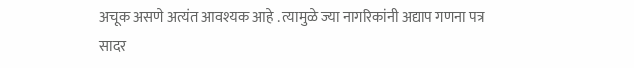अचूक असणे अत्यंत आवश्यक आहे . त्यामुळे ज्या नागरिकांनी अद्याप गणना पत्र सादर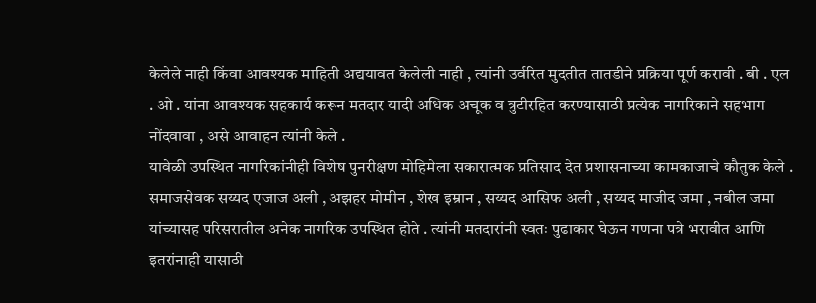केलेले नाही किंवा आवश्यक माहिती अद्ययावत केलेली नाही , त्यांनी उर्वरित मुदतीत तातडीने प्रक्रिया पूर्ण करावी . बी . एल . ओ . यांना आवश्यक सहकार्य करून मतदार यादी अधिक अचूक व त्रुटीरहित करण्यासाठी प्रत्येक नागरिकाने सहभाग नोंदवावा , असे आवाहन त्यांनी केले .
यावेळी उपस्थित नागरिकांनीही विशेष पुनरीक्षण मोहिमेला सकारात्मक प्रतिसाद देत प्रशासनाच्या कामकाजाचे कौतुक केले . समाजसेवक सय्यद एजाज अली , अझहर मोमीन , शेख इम्रान , सय्यद आसिफ अली , सय्यद माजीद जमा , नबील जमा यांच्यासह परिसरातील अनेक नागरिक उपस्थित होते . त्यांनी मतदारांनी स्वतः पुढाकार घेऊन गणना पत्रे भरावीत आणि इतरांनाही यासाठी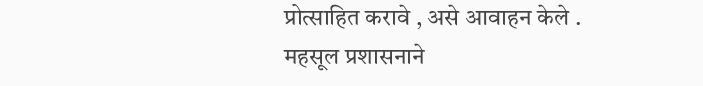प्रोत्साहित करावे , असे आवाहन केले .
महसूल प्रशासनाने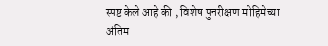स्पष्ट केले आहे की , विशेष पुनरीक्षण मोहिमेच्या अंतिम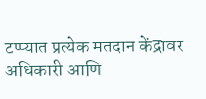टप्प्यात प्रत्येक मतदान केंद्रावर अधिकारी आणि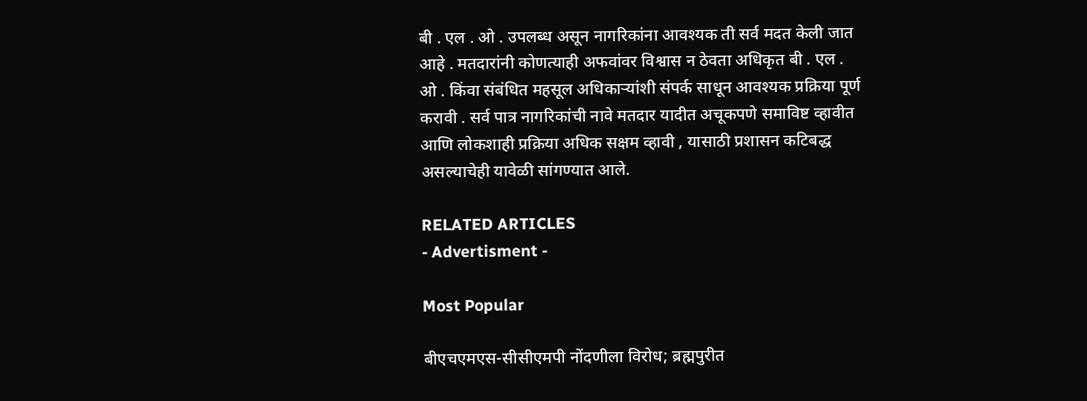बी . एल . ओ . उपलब्ध असून नागरिकांना आवश्यक ती सर्व मदत केली जात आहे . मतदारांनी कोणत्याही अफवांवर विश्वास न ठेवता अधिकृत बी . एल . ओ . किंवा संबंधित महसूल अधिकाऱ्यांशी संपर्क साधून आवश्यक प्रक्रिया पूर्ण करावी . सर्व पात्र नागरिकांची नावे मतदार यादीत अचूकपणे समाविष्ट व्हावीत आणि लोकशाही प्रक्रिया अधिक सक्षम व्हावी , यासाठी प्रशासन कटिबद्ध असल्याचेही यावेळी सांगण्यात आले.

RELATED ARTICLES
- Advertisment -

Most Popular

बीएचएमएस-सीसीएमपी नोंदणीला विरोध; ब्रह्मपुरीत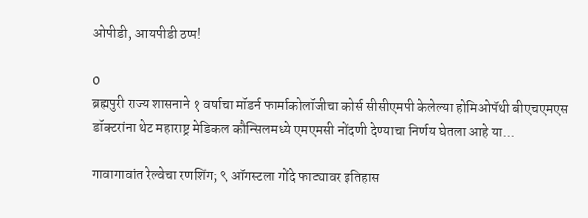ओपीडी, आयपीडी ठप्प!

0
ब्रह्मपुरी राज्य शासनाने १ वर्षाचा मॉडर्न फार्माकोलॉजीचा कोर्स सीसीएमपी केलेल्या होमिओपॅथी बीएचएमएस डॉक्टरांना थेट महाराष्ट्र मेडिकल कौन्सिलमध्ये एमएमसी नोंदणी देण्याचा निर्णय घेतला आहे या...

गावागावांत रेल्वेचा रणशिंग; ९ ऑगस्टला गोंदे फाट्यावर इतिहास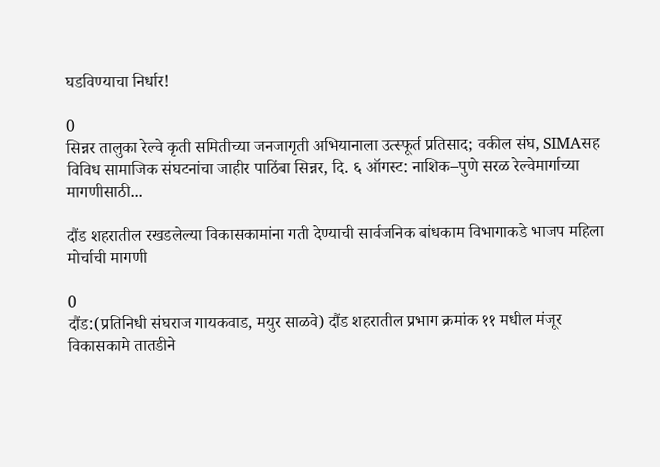घडविण्याचा निर्धार!

0
सिन्नर तालुका रेल्वे कृती समितीच्या जनजागृती अभियानाला उत्स्फूर्त प्रतिसाद; वकील संघ, SIMAसह विविध सामाजिक संघटनांचा जाहीर पाठिंबा सिन्नर, दि. ६ ऑगस्ट: नाशिक–पुणे सरळ रेल्वेमार्गाच्या मागणीसाठी...

दौंड शहरातील रखडलेल्या विकासकामांना गती देण्याची सार्वजनिक बांधकाम विभागाकडे भाजप महिला मोर्चाची मागणी

0
दौंड:(प्रतिनिधी संघराज गायकवाड, मयुर साळवे) दौंड शहरातील प्रभाग क्रमांक ११ मधील मंजूर विकासकामे तातडीने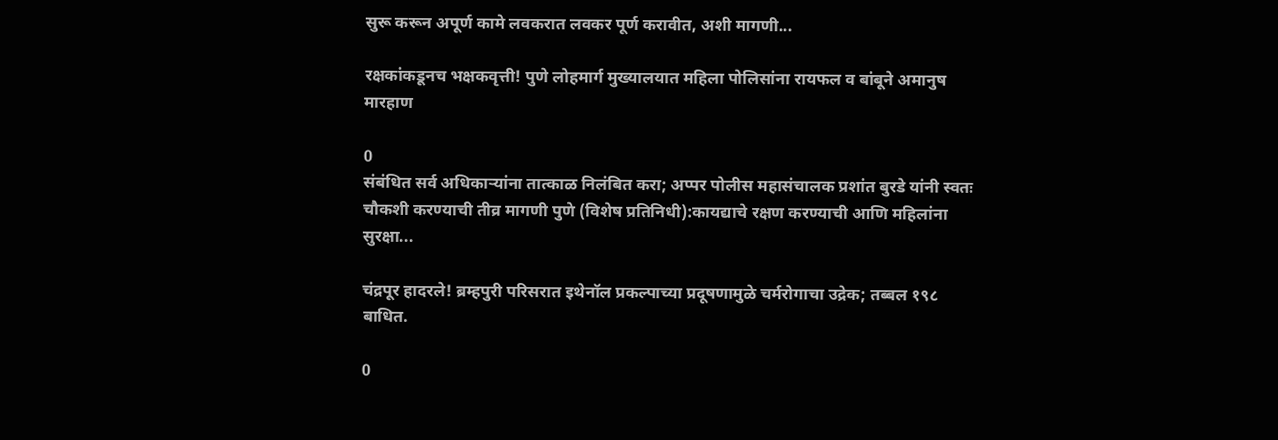सुरू करून अपूर्ण कामे लवकरात लवकर पूर्ण करावीत, अशी मागणी...

रक्षकांकडूनच भक्षकवृत्ती! पुणे लोहमार्ग मुख्यालयात महिला पोलिसांना रायफल व बांबूने अमानुष मारहाण

0
संबंधित सर्व अधिकाऱ्यांना तात्काळ निलंबित करा; अप्पर पोलीस महासंचालक प्रशांत बुरडे यांनी स्वतः चौकशी करण्याची तीव्र मागणी पुणे (विशेष प्रतिनिधी):कायद्याचे रक्षण करण्याची आणि महिलांना सुरक्षा...

चंद्रपूर हादरले! ब्रम्हपुरी परिसरात इथेनॉल प्रकल्पाच्या प्रदूषणामुळे चर्मरोगाचा उद्रेक; तब्बल १९८ बाधित.

0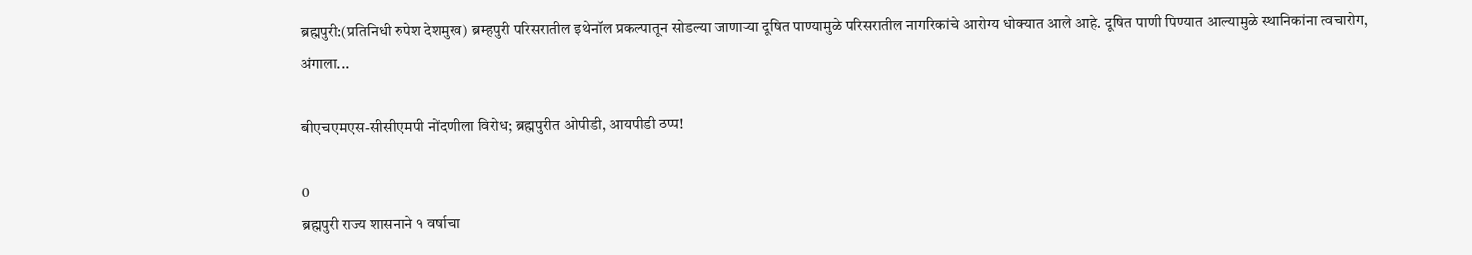ब्रह्मपुरी:(प्रतिनिधी रुपेश देशमुख) ब्रम्हपुरी परिसरातील इथेनॉल प्रकल्पातून सोडल्या जाणाऱ्या दूषित पाण्यामुळे परिसरातील नागरिकांचे आरोग्य धोक्यात आले आहे. दूषित पाणी पिण्यात आल्यामुळे स्थानिकांना त्वचारोग, अंगाला...

बीएचएमएस-सीसीएमपी नोंदणीला विरोध; ब्रह्मपुरीत ओपीडी, आयपीडी ठप्प!

0
ब्रह्मपुरी राज्य शासनाने १ वर्षाचा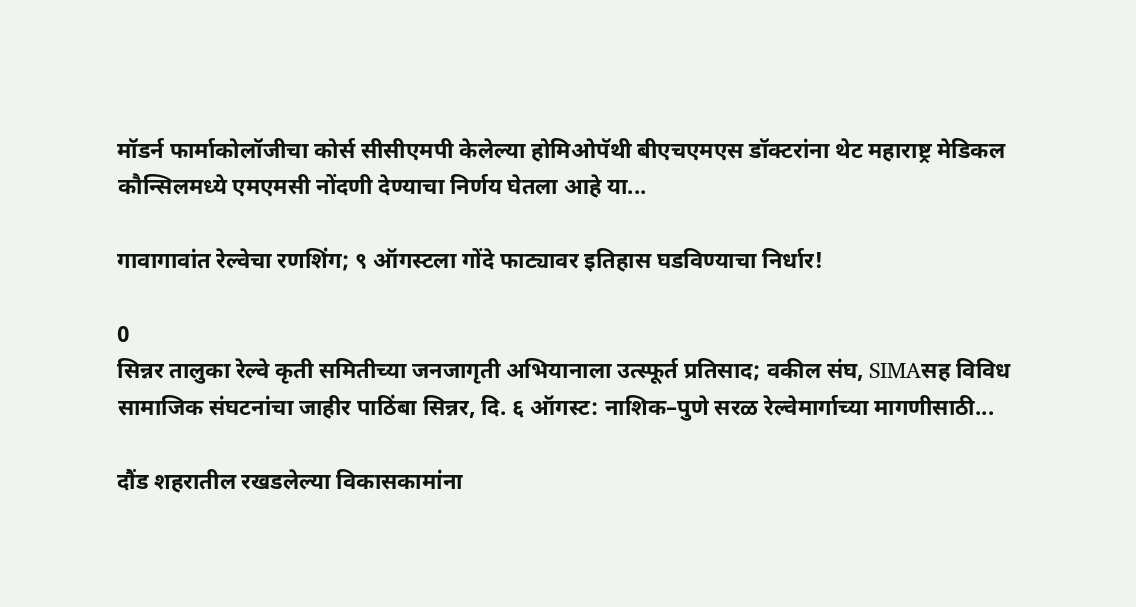मॉडर्न फार्माकोलॉजीचा कोर्स सीसीएमपी केलेल्या होमिओपॅथी बीएचएमएस डॉक्टरांना थेट महाराष्ट्र मेडिकल कौन्सिलमध्ये एमएमसी नोंदणी देण्याचा निर्णय घेतला आहे या...

गावागावांत रेल्वेचा रणशिंग; ९ ऑगस्टला गोंदे फाट्यावर इतिहास घडविण्याचा निर्धार!

0
सिन्नर तालुका रेल्वे कृती समितीच्या जनजागृती अभियानाला उत्स्फूर्त प्रतिसाद; वकील संघ, SIMAसह विविध सामाजिक संघटनांचा जाहीर पाठिंबा सिन्नर, दि. ६ ऑगस्ट: नाशिक–पुणे सरळ रेल्वेमार्गाच्या मागणीसाठी...

दौंड शहरातील रखडलेल्या विकासकामांना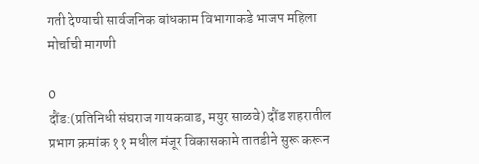गती देण्याची सार्वजनिक बांधकाम विभागाकडे भाजप महिला मोर्चाची मागणी

0
दौंड:(प्रतिनिधी संघराज गायकवाड, मयुर साळवे) दौंड शहरातील प्रभाग क्रमांक ११ मधील मंजूर विकासकामे तातडीने सुरू करून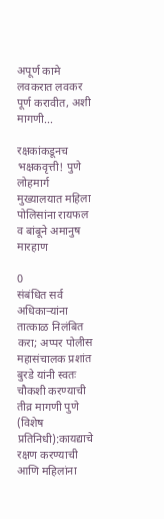अपूर्ण कामे लवकरात लवकर पूर्ण करावीत, अशी मागणी...

रक्षकांकडूनच भक्षकवृत्ती! पुणे लोहमार्ग मुख्यालयात महिला पोलिसांना रायफल व बांबूने अमानुष मारहाण

0
संबंधित सर्व अधिकाऱ्यांना तात्काळ निलंबित करा; अप्पर पोलीस महासंचालक प्रशांत बुरडे यांनी स्वतः चौकशी करण्याची तीव्र मागणी पुणे (विशेष प्रतिनिधी):कायद्याचे रक्षण करण्याची आणि महिलांना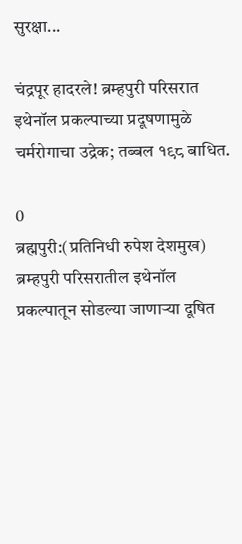सुरक्षा...

चंद्रपूर हादरले! ब्रम्हपुरी परिसरात इथेनॉल प्रकल्पाच्या प्रदूषणामुळे चर्मरोगाचा उद्रेक; तब्बल १९८ बाधित.

0
ब्रह्मपुरी:(प्रतिनिधी रुपेश देशमुख) ब्रम्हपुरी परिसरातील इथेनॉल प्रकल्पातून सोडल्या जाणाऱ्या दूषित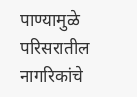पाण्यामुळे परिसरातील नागरिकांचे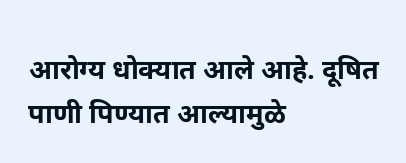आरोग्य धोक्यात आले आहे. दूषित पाणी पिण्यात आल्यामुळे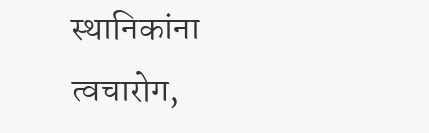स्थानिकांना त्वचारोग,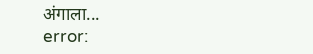अंगाला...
error: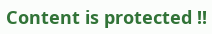Content is protected !!